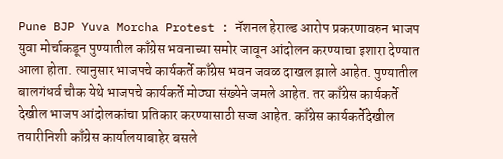Pune BJP Yuva Morcha Protest : नॅशनल हेराल्ड आरोप प्रकरणावरुन भाजप युवा मोर्चाकडून पुण्यातील काँग्रेस भवनाच्या समोर जावून आंदोलन करण्याचा इशारा देण्यात आला होता. त्यानुसार भाजपचे कार्यकर्ते काँग्रेस भवन जवळ दाखल झाले आहेत. पुण्यातील बालगंधर्व चौक येथे भाजपचे कार्यकर्ते मोठ्या संख्येने जमले आहेत. तर काँग्रेस कार्यकर्ते देखील भाजप आंदोलकांचा प्रतिकार करण्यासाठी सज्ज आहेत. काँग्रेस कार्यकर्तेदेखील तयारीनिशी काँग्रेस कार्यालयाबाहेर बसले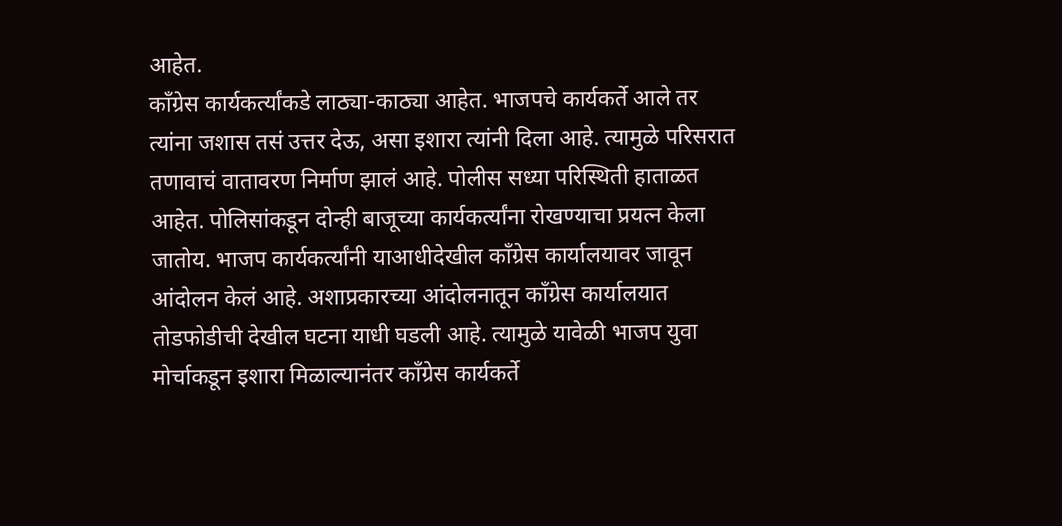आहेत.
काँग्रेस कार्यकर्त्यांकडे लाठ्या-काठ्या आहेत. भाजपचे कार्यकर्ते आले तर त्यांना जशास तसं उत्तर देऊ, असा इशारा त्यांनी दिला आहे. त्यामुळे परिसरात तणावाचं वातावरण निर्माण झालं आहे. पोलीस सध्या परिस्थिती हाताळत आहेत. पोलिसांकडून दोन्ही बाजूच्या कार्यकर्त्यांना रोखण्याचा प्रयत्न केला जातोय. भाजप कार्यकर्त्यांनी याआधीदेखील काँग्रेस कार्यालयावर जावून आंदोलन केलं आहे. अशाप्रकारच्या आंदोलनातून काँग्रेस कार्यालयात तोडफोडीची देखील घटना याधी घडली आहे. त्यामुळे यावेळी भाजप युवा मोर्चाकडून इशारा मिळाल्यानंतर काँग्रेस कार्यकर्ते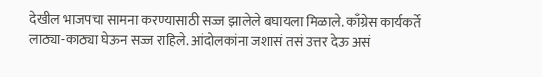देखील भाजपचा सामना करण्यासाठी सज्ज झालेले बघायला मिळाले. काँग्रेस कार्यकर्ते लाठ्या-काठ्या घेऊन सज्ज राहिले. आंदोलकांना जशासं तसं उत्तर देऊ असं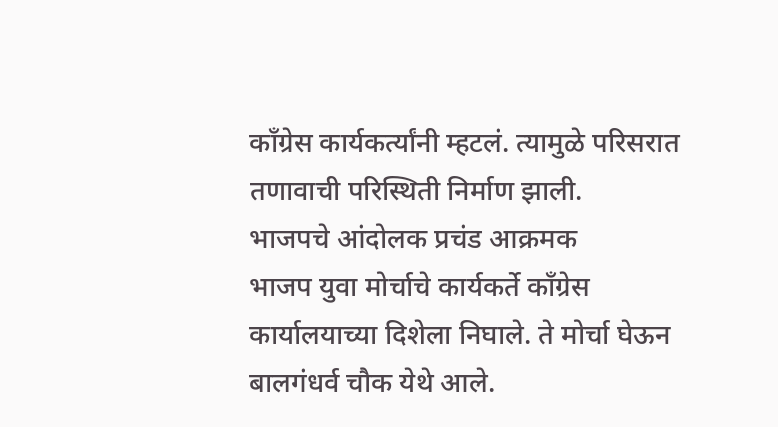काँग्रेस कार्यकर्त्यांनी म्हटलं. त्यामुळे परिसरात तणावाची परिस्थिती निर्माण झाली.
भाजपचे आंदोलक प्रचंड आक्रमक
भाजप युवा मोर्चाचे कार्यकर्ते काँग्रेस कार्यालयाच्या दिशेला निघाले. ते मोर्चा घेऊन बालगंधर्व चौक येथे आले.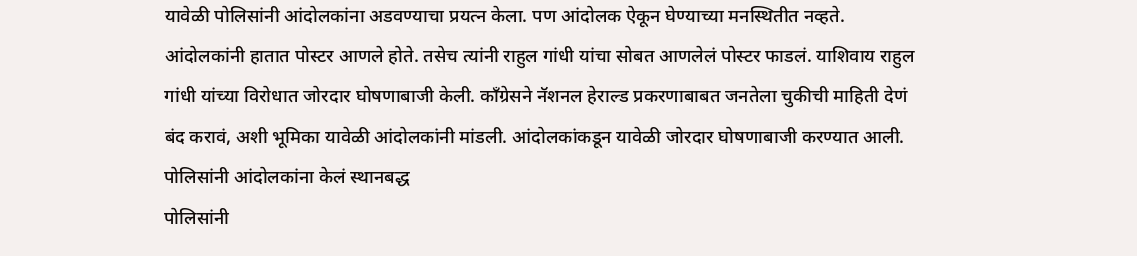यावेळी पोलिसांनी आंदोलकांना अडवण्याचा प्रयत्न केला. पण आंदोलक ऐकून घेण्याच्या मनस्थितीत नव्हते. आंदोलकांनी हातात पोस्टर आणले होते. तसेच त्यांनी राहुल गांधी यांचा सोबत आणलेलं पोस्टर फाडलं. याशिवाय राहुल गांधी यांच्या विरोधात जोरदार घोषणाबाजी केली. काँग्रेसने नॅशनल हेराल्ड प्रकरणाबाबत जनतेला चुकीची माहिती देणं बंद करावं, अशी भूमिका यावेळी आंदोलकांनी मांडली. आंदोलकांकडून यावेळी जोरदार घोषणाबाजी करण्यात आली.
पोलिसांनी आंदोलकांना केलं स्थानबद्ध
पोलिसांनी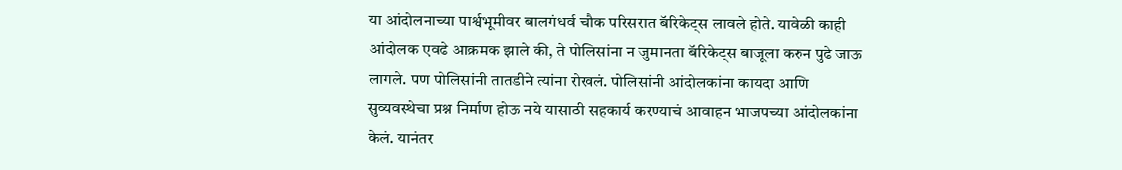या आंदोलनाच्या पार्श्वभूमीवर बालगंधर्व चौक परिसरात बॅरिकेट्स लावले होते. यावेळी काही आंदोलक एवढे आक्रमक झाले की, ते पोलिसांना न जुमानता बॅरिकेट्स बाजूला करुन पुढे जाऊ लागले. पण पोलिसांनी तातडीने त्यांना रोखलं. पोलिसांनी आंदोलकांना कायदा आणि सुव्यवस्थेचा प्रश्न निर्माण होऊ नये यासाठी सहकार्य करण्याचं आवाहन भाजपच्या आंदोलकांना केलं. यानंतर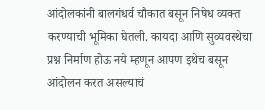आंदोलकांनी बालगंधर्व चौकात बसून निषेध व्यक्त करण्याची भूमिका घेतली. कायदा आणि सुव्यवस्थेचा प्रश्न निर्माण होऊ नये म्हणून आपण इथेच बसून आंदोलन करत असल्याचं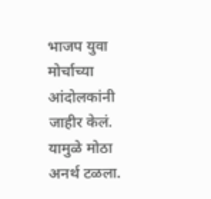भाजप युवा मोर्चाच्या आंदोलकांनी जाहीर केलं. यामुळे मोठा अनर्थ टळला.